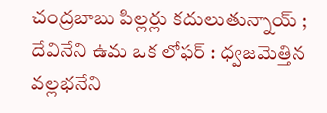చంద్రబాబు పిల్లర్లు కదులుతున్నాయ్ ; దేవినేని ఉమ ఒక లోఫర్ : ధ్వజమెత్తిన వల్లభనేని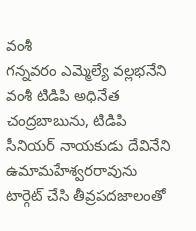వంశీ
గన్నవరం ఎమ్మెల్యే వల్లభనేని వంశీ టిడిపి అధినేత చంద్రబాబును, టిడిపి సీనియర్ నాయకుడు దేవినేని ఉమామహేశ్వరరావును టార్గెట్ చేసి తీవ్రపదజాలంతో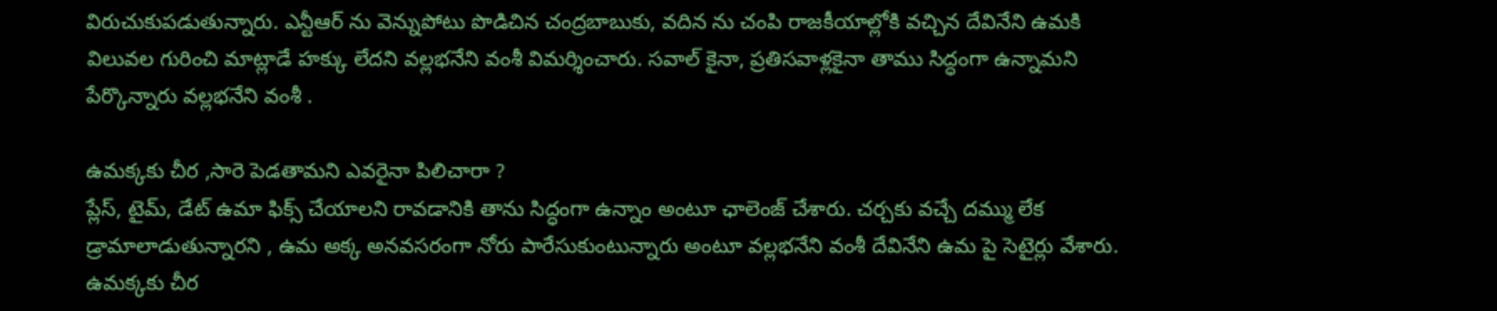విరుచుకుపడుతున్నారు. ఎన్టీఆర్ ను వెన్నుపోటు పొడిచిన చంద్రబాబుకు, వదిన ను చంపి రాజకీయాల్లోకి వచ్చిన దేవినేని ఉమకి విలువల గురించి మాట్లాడే హక్కు లేదని వల్లభనేని వంశీ విమర్శించారు. సవాల్ కైనా, ప్రతిసవాళ్లకైనా తాము సిద్ధంగా ఉన్నామని పేర్కొన్నారు వల్లభనేని వంశీ .

ఉమక్కకు చీర ,సారె పెడతామని ఎవరైనా పిలిచారా ?
ప్లేస్, టైమ్, డేట్ ఉమా ఫిక్స్ చేయాలని రావడానికి తాను సిద్ధంగా ఉన్నాం అంటూ ఛాలెంజ్ చేశారు. చర్చకు వచ్చే దమ్ము లేక డ్రామాలాడుతున్నారని , ఉమ అక్క అనవసరంగా నోరు పారేసుకుంటున్నారు అంటూ వల్లభనేని వంశీ దేవినేని ఉమ పై సెటైర్లు వేశారు. ఉమక్కకు చీర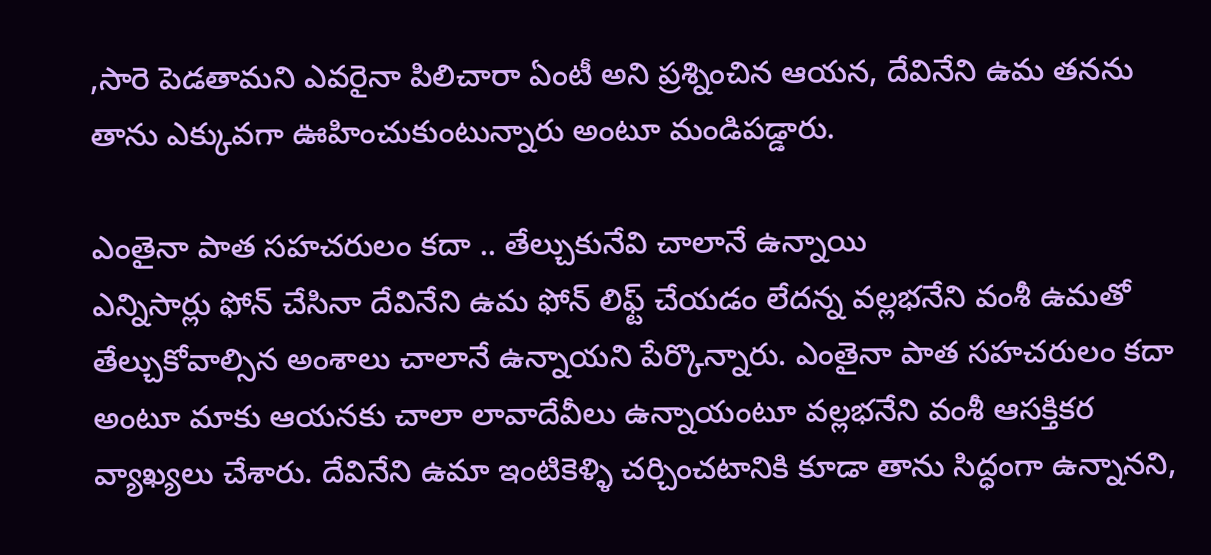,సారె పెడతామని ఎవరైనా పిలిచారా ఏంటీ అని ప్రశ్నించిన ఆయన, దేవినేని ఉమ తనను తాను ఎక్కువగా ఊహించుకుంటున్నారు అంటూ మండిపడ్డారు.

ఎంతైనా పాత సహచరులం కదా .. తేల్చుకునేవి చాలానే ఉన్నాయి
ఎన్నిసార్లు ఫోన్ చేసినా దేవినేని ఉమ ఫోన్ లిఫ్ట్ చేయడం లేదన్న వల్లభనేని వంశీ ఉమతో తేల్చుకోవాల్సిన అంశాలు చాలానే ఉన్నాయని పేర్కొన్నారు. ఎంతైనా పాత సహచరులం కదా అంటూ మాకు ఆయనకు చాలా లావాదేవీలు ఉన్నాయంటూ వల్లభనేని వంశీ ఆసక్తికర వ్యాఖ్యలు చేశారు. దేవినేని ఉమా ఇంటికెళ్ళి చర్చించటానికి కూడా తాను సిద్ధంగా ఉన్నానని,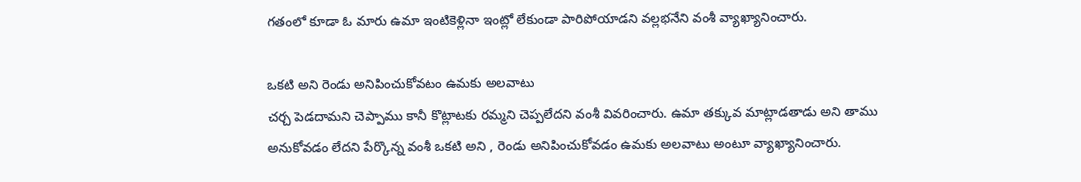గతంలో కూడా ఓ మారు ఉమా ఇంటికెళ్లినా ఇంట్లో లేకుండా పారిపోయాడని వల్లభనేని వంశీ వ్యాఖ్యానించారు.

ఒకటి అని రెండు అనిపించుకోవటం ఉమకు అలవాటు
చర్చ పెడదామని చెప్పాము కానీ కొట్లాటకు రమ్మని చెప్పలేదని వంశీ వివరించారు. ఉమా తక్కువ మాట్లాడతాడు అని తాము అనుకోవడం లేదని పేర్కొన్న వంశీ ఒకటి అని , రెండు అనిపించుకోవడం ఉమకు అలవాటు అంటూ వ్యాఖ్యానించారు.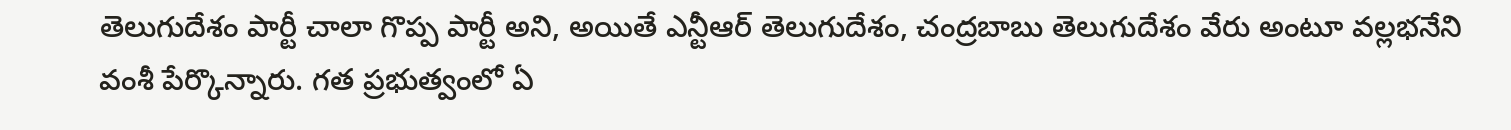తెలుగుదేశం పార్టీ చాలా గొప్ప పార్టీ అని, అయితే ఎన్టీఆర్ తెలుగుదేశం, చంద్రబాబు తెలుగుదేశం వేరు అంటూ వల్లభనేని వంశీ పేర్కొన్నారు. గత ప్రభుత్వంలో ఏ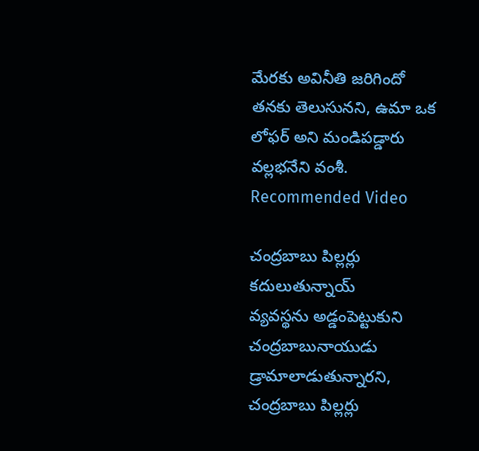మేరకు అవినీతి జరిగిందో తనకు తెలుసునని, ఉమా ఒక లోఫర్ అని మండిపడ్డారు వల్లభనేని వంశీ.
Recommended Video

చంద్రబాబు పిల్లర్లు కదులుతున్నాయ్
వ్యవస్థను అడ్డంపెట్టుకుని చంద్రబాబునాయుడు డ్రామాలాడుతున్నారని, చంద్రబాబు పిల్లర్లు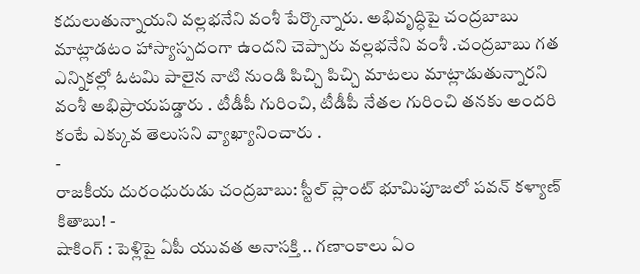కదులుతున్నాయని వల్లభనేని వంశీ పేర్కొన్నారు. అభివృద్ధిపై చంద్రబాబు మాట్లాడటం హాస్యాస్పదంగా ఉందని చెప్పారు వల్లభనేని వంశీ .చంద్రబాబు గత ఎన్నికల్లో ఓటమి పాలైన నాటి నుండి పిచ్చి పిచ్చి మాటలు మాట్లాడుతున్నారని వంశీ అభిప్రాయపడ్డారు . టీడీపీ గురించి, టీడీపీ నేతల గురించి తనకు అందరి కంటే ఎక్కువ తెలుసని వ్యాఖ్యానించారు .
-
రాజకీయ దురంధురుడు చంద్రబాబు: స్టీల్ ప్లాంట్ భూమిపూజలో పవన్ కళ్యాణ్ కితాబు! -
షాకింగ్ : పెళ్లిపై ఏపీ యువత అనాసక్తి .. గణాంకాలు ఏం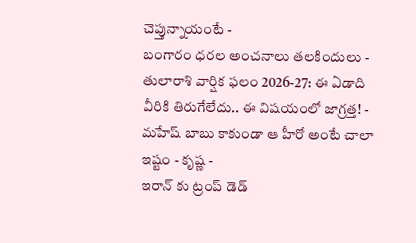చెప్తున్నాయంటే -
బంగారం ధరల అంచనాలు తలకిందులు -
తులారాశి వార్షిక ఫలం 2026-27: ఈ ఏడాది వీరికి తిరుగేలేదు.. ఈ విషయంలో జాగ్రత్త! -
మహేష్ బాబు కాకుండా ఆ హీరో అంటే చాలా ఇష్టం - కృష్ణ -
ఇరాన్ కు ట్రంప్ డెడ్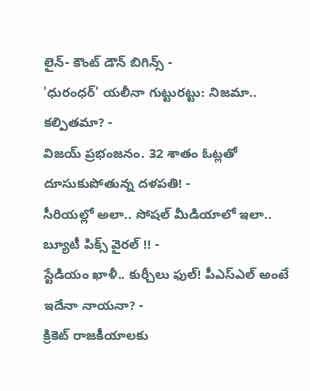లైన్- కౌంట్ డౌన్ బిగిన్స్ -
'ధురంధర్' యలీనా గుట్టురట్టు: నిజమా.. కల్పితమా? -
విజయ్ ప్రభంజనం. 32 శాతం ఓట్లతో దూసుకుపోతున్న దళపతి! -
సీరియల్లో అలా.. సోషల్ మీడియాలో ఇలా.. బ్యూటీ పిక్స్ వైరల్ !! -
స్టేడియం ఖాళీ.. కుర్చీలు ఫుల్! పీఎస్ఎల్ అంటే ఇదేనా నాయనా? -
క్రికెట్ రాజకీయాలకు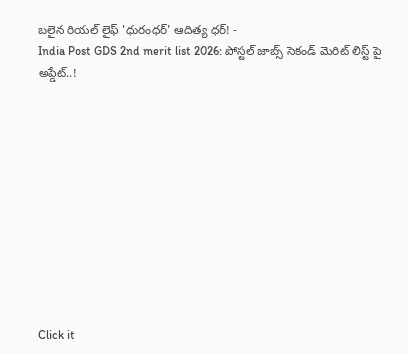బలైన రియల్ లైఫ్ 'ధురంధర్' ఆదిత్య ధర్! -
India Post GDS 2nd merit list 2026: పోస్టల్ జాబ్స్ సెకండ్ మెరిట్ లిస్ట్ పై అప్డేట్..!











Click it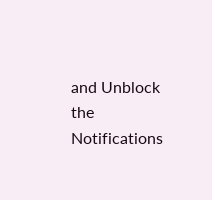and Unblock the Notifications